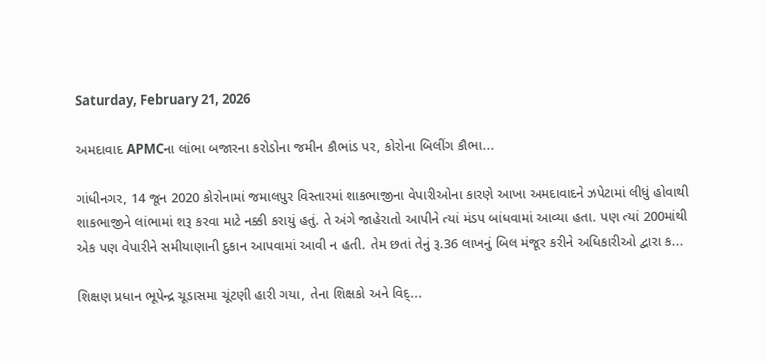Saturday, February 21, 2026

અમદાવાદ APMCના લાંભા બજારના કરોડોના જમીન કૌભાંડ પર, કોરોના બિલીંગ કૌભા...

ગાંધીનગર, 14 જૂન 2020 કોરોનામાં જમાલપુર વિસ્તારમાં શાકભાજીના વેપારીઓના કારણે આખા અમદાવાદને ઝપેટામાં લીધું હોવાથી શાકભાજીને લાંભામાં શરૂ કરવા માટે નક્કી કરાયું હતું. તે અંગે જાહેરાતો આપીને ત્યાં મંડપ બાંધવામાં આવ્યા હતા. પણ ત્યાં 200માંથી એક પણ વેપારીને સમીયાણાની દુકાન આપવામાં આવી ન હતી. તેમ છતાં તેનું રૂ.36 લાખનું બિલ મંજૂર કરીને અધિકારીઓ દ્વારા ક...

શિક્ષણ પ્રધાન ભૂપેન્દ્ર ચૂડાસમા ચૂંટણી હારી ગયા, તેના શિક્ષકો અને વિદ્...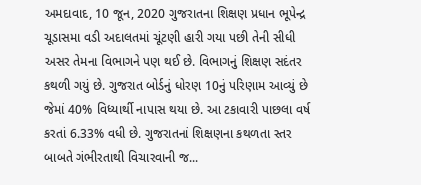અમદાવાદ, 10 જૂન, 2020 ગુજરાતના શિક્ષણ પ્રધાન ભૂપેન્દ્ર ચૂડાસમા વડી અદાલતમાં ચૂંટણી હારી ગયા પછી તેની સીધી અસર તેમના વિભાગને પણ થઈ છે. વિભાગનું શિક્ષણ સદંતર કથળી ગયું છે. ગુજરાત બોર્ડનું ધોરણ 10નું પરિણામ આવ્યું છે જેમાં 40% વિધ્યાર્થી નાપાસ થયા છે. આ ટકાવારી પાછલા વર્ષ કરતાં 6.33% વધી છે. ગુજરાતનાં શિક્ષણના કથળતા સ્તર બાબતે ગંભીરતાથી વિચારવાની જ...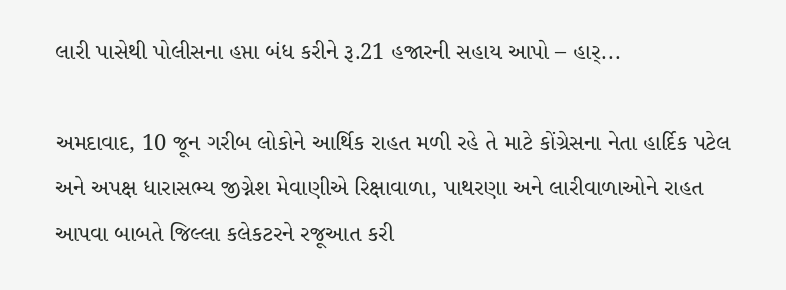લારી પાસેથી પોલીસના હપ્તા બંધ કરીને રૂ.21 હજારની સહાય આપો – હાર્...

અમદાવાદ, 10 જૂન ગરીબ લોકોને આર્થિક રાહત મળી રહે તે માટે કોંગ્રેસના નેતા હાર્દિક પટેલ અને અપક્ષ ધારાસભ્ય જીગ્નેશ મેવાણીએ રિક્ષાવાળા, પાથરણા અને લારીવાળાઓને રાહત આપવા બાબતે જિલ્લા કલેકટરને રજૂઆત કરી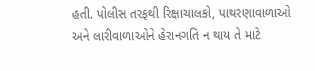હતી. પોલીસ તરફથી રિક્ષાચાલકો, પાથરણાવાળાઓ અને લારીવાળાઓને હેરાનગતિ ન થાય તે માટે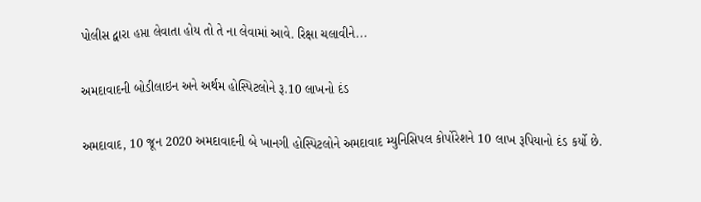પોલીસ દ્વારા હપ્તા લેવાતા હોય તો તે ના લેવામાં આવે. રિક્ષા ચલાવીને...

અમદાવાદની બોડીલાઇન અને અર્થમ હોસ્પિટલોને રૂ.10 લાખનો દંડ

અમદાવાદ, 10 જૂન 2020 અમદાવાદની બે ખાનગી હોસ્પિટલોને અમદાવાદ મ્યુનિસિપલ કોર્પોરેશને 10 લાખ રૂપિયાનો દંડ કર્યો છે.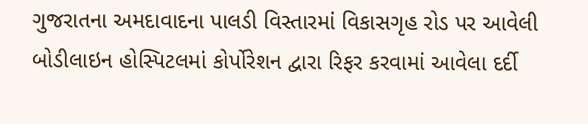ગુજરાતના અમદાવાદના પાલડી વિસ્તારમાં વિકાસગૃહ રોડ પર આવેલી બોડીલાઇન હોસ્પિટલમાં કોર્પોરેશન દ્વારા રિફર કરવામાં આવેલા દર્દી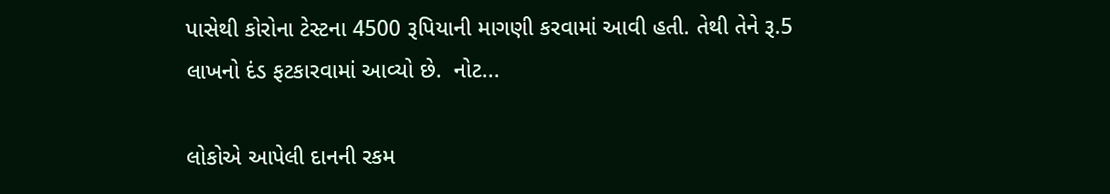પાસેથી કોરોના ટેસ્ટના 4500 રૂપિયાની માગણી કરવામાં આવી હતી. તેથી તેને રૂ.5 લાખનો દંડ ફટકારવામાં આવ્યો છે.  નોટ...

લોકોએ આપેલી દાનની રકમ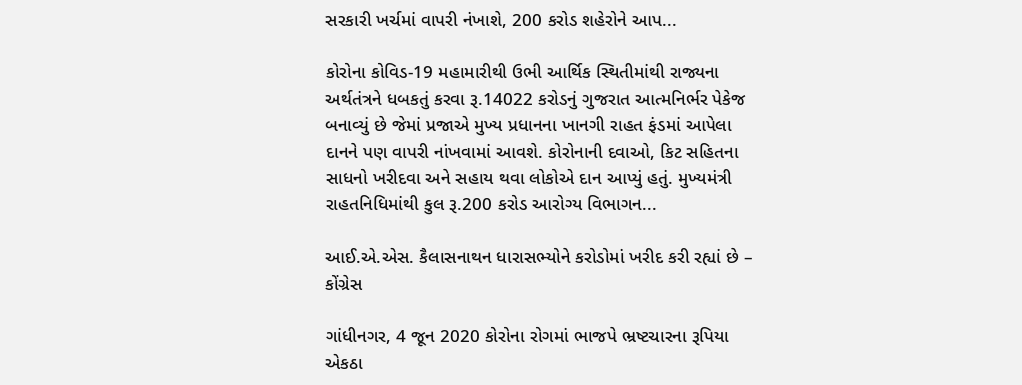સરકારી ખર્ચમાં વાપરી નંખાશે, 200 કરોડ શહેરોને આપ...

કોરોના કોવિડ-19 મહામારીથી ઉભી આર્થિક સ્થિતીમાંથી રાજ્યના અર્થતંત્રને ધબકતું કરવા રૂ.14022 કરોડનું ગુજરાત આત્મનિર્ભર પેકેજ બનાવ્યું છે જેમાં પ્રજાએ મુખ્ય પ્રધાનના ખાનગી રાહત ફંડમાં આપેલા દાનને પણ વાપરી નાંખવામાં આવશે. કોરોનાની દવાઓ, કિટ સહિતના સાધનો ખરીદવા અને સહાય થવા લોકોએ દાન આપ્યું હતું. મુખ્યમંત્રી રાહતનિધિમાંથી કુલ રૂ.200 કરોડ આરોગ્ય વિભાગન...

આઈ.એ.એસ. કૈલાસનાથન ધારાસભ્યોને કરોડોમાં ખરીદ કરી રહ્યાં છે – કોંગ્રેસ

ગાંધીનગર, 4 જૂન 2020 કોરોના રોગમાં ભાજપે ભ્રષ્ટચારના રૂપિયા એકઠા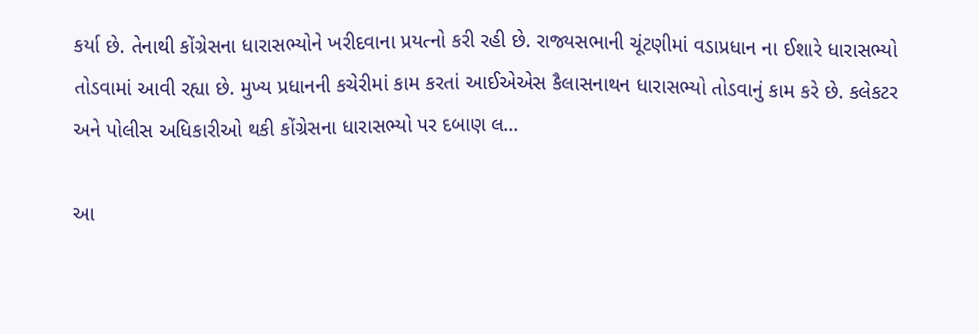કર્યા છે. તેનાથી કોંગ્રેસના ધારાસભ્યોને ખરીદવાના પ્રયત્નો કરી રહી છે. રાજ્યસભાની ચૂંટણીમાં વડાપ્રધાન ના ઈશારે ધારાસભ્યો તોડવામાં આવી રહ્યા છે. મુખ્ય પ્રધાનની કચેરીમાં કામ કરતાં આઈએએસ કૈલાસનાથન ધારાસભ્યો તોડવાનું કામ કરે છે. કલેકટર અને પોલીસ અધિકારીઓ થકી કોંગ્રેસના ધારાસભ્યો પર દબાણ લ...

આ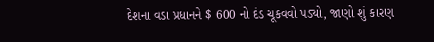દેશના વડા પ્રધાનને $ 600 નો દંડ ચૂકવવો પડ્યો, જાણો શું કારણ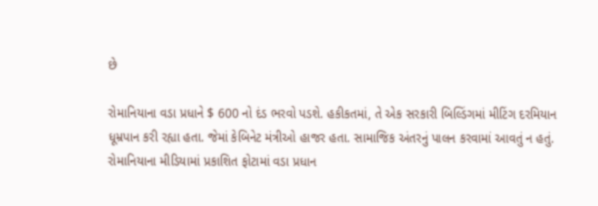છે

રોમાનિયાના વડા પ્રધાને $ 600 નો દંડ ભરવો પડશે. હકીકતમાં, તે એક સરકારી બિલ્ડિંગમાં મીટિંગ દરમિયાન ધૂમ્રપાન કરી રહ્યા હતા. જેમાં કેબિનેટ મંત્રીઓ હાજર હતા. સામાજિક અંતરનું પાલન કરવામાં આવતું ન હતું. રોમાનિયાના મીડિયામાં પ્રકાશિત ફોટામાં વડા પ્રધાન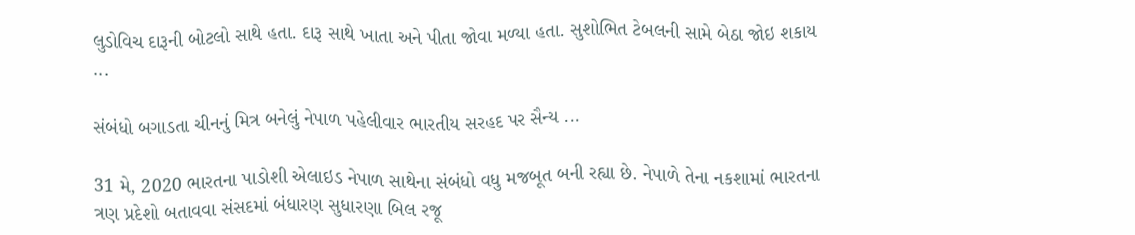લુડોવિચ દારૂની બોટલો સાથે હતા. દારૂ સાથે ખાતા અને પીતા જોવા મળ્યા હતા. સુશોભિત ટેબલની સામે બેઠા જોઇ શકાય ...

સંબંધો બગાડતા ચીનનું મિત્ર બનેલું નેપાળ પહેલીવાર ભારતીય સરહદ પર સૈન્ય ...

31 મે, 2020 ભારતના પાડોશી એલાઇડ નેપાળ સાથેના સંબંધો વધુ મજબૂત બની રહ્યા છે. નેપાળે તેના નકશામાં ભારતના ત્રણ પ્રદેશો બતાવવા સંસદમાં બંધારણ સુધારણા બિલ રજૂ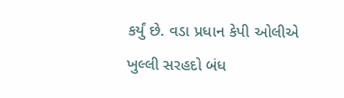કર્યું છે. વડા પ્રધાન કેપી ઓલીએ ખુલ્લી સરહદો બંધ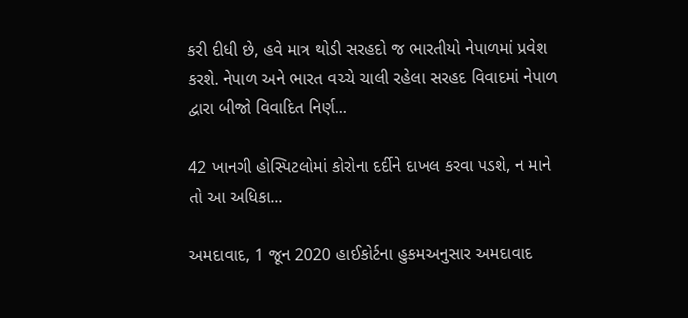કરી દીધી છે, હવે માત્ર થોડી સરહદો જ ભારતીયો નેપાળમાં પ્રવેશ કરશે. નેપાળ અને ભારત વચ્ચે ચાલી રહેલા સરહદ વિવાદમાં નેપાળ દ્વારા બીજો વિવાદિત નિર્ણ...

42 ખાનગી હોસ્પિટલોમાં કોરોના દર્દીને દાખલ કરવા પડશે, ન માને તો આ અધિકા...

અમદાવાદ, 1 જૂન 2020 હાઈકોર્ટના હુકમઅનુસાર અમદાવાદ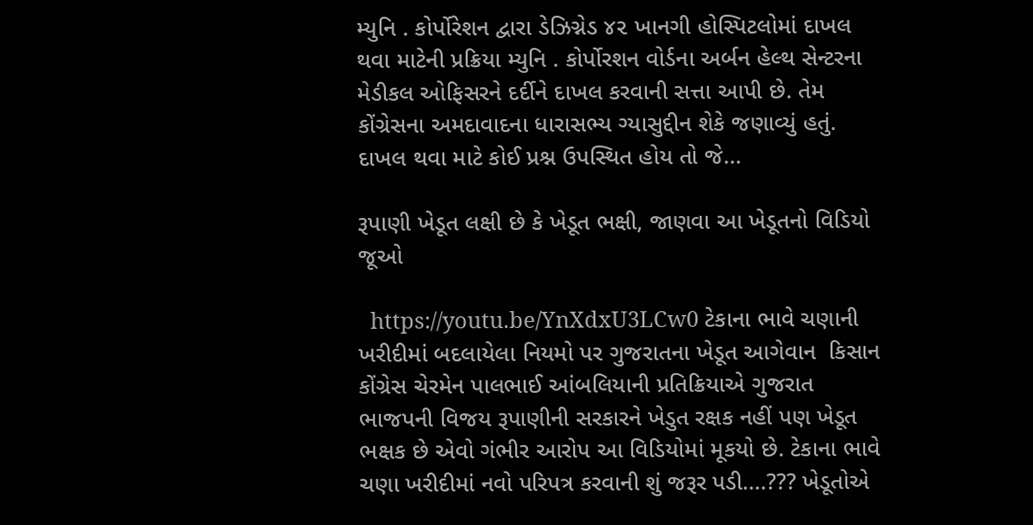મ્યુનિ . કોર્પોરેશન દ્વારા ડેઝિગ્નેડ ૪૨ ખાનગી હોસ્પિટલોમાં દાખલ થવા માટેની પ્રક્રિયા મ્યુનિ . કોર્પોરશન વોર્ડના અર્બન હેલ્થ સેન્ટરના મેડીકલ ઓફિસરને દર્દીને દાખલ કરવાની સત્તા આપી છે. તેમ કોંગ્રેસના અમદાવાદના ધારાસભ્ય ગ્યાસુદ્દીન શેકે જણાવ્યું હતું. દાખલ થવા માટે કોઈ પ્રશ્ન ઉપસ્થિત હોય તો જે...

રૂપાણી ખેડૂત લક્ષી છે કે ખેડૂત ભક્ષી, જાણવા આ ખેડૂતનો વિડિયો જૂઓ

  https://youtu.be/YnXdxU3LCw0 ટેકાના ભાવે ચણાની ખરીદીમાં બદલાયેલા નિયમો પર ગુજરાતના ખેડૂત આગેવાન  કિસાન કોંગ્રેસ ચેરમેન પાલભાઈ આંબલિયાની પ્રતિક્રિયાએ ગુજરાત ભાજપની વિજય રૂપાણીની સરકારને ખેડુત રક્ષક નહીં પણ ખેડૂત ભક્ષક છે એવો ગંભીર આરોપ આ વિડિયોમાં મૂકયો છે. ટેકાના ભાવે ચણા ખરીદીમાં નવો પરિપત્ર કરવાની શું જરૂર પડી....??? ખેડૂતોએ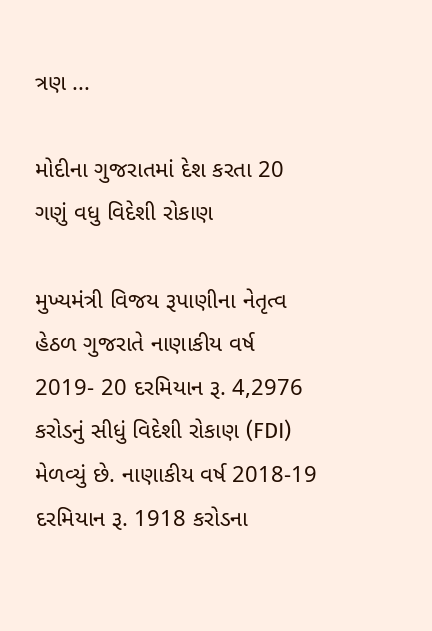ત્રણ ...

મોદીના ગુજરાતમાં દેશ કરતા 20 ગણું વધુ વિદેશી રોકાણ

મુખ્યમંત્રી વિજય રૂપાણીના નેતૃત્વ હેઠળ ગુજરાતે નાણાકીય વર્ષ 2019- 20 દરમિયાન રૂ. 4,2976 કરોડનું સીધું વિદેશી રોકાણ (FDI) મેળવ્યું છે. નાણાકીય વર્ષ 2018-19 દરમિયાન રૂ. 1918 કરોડના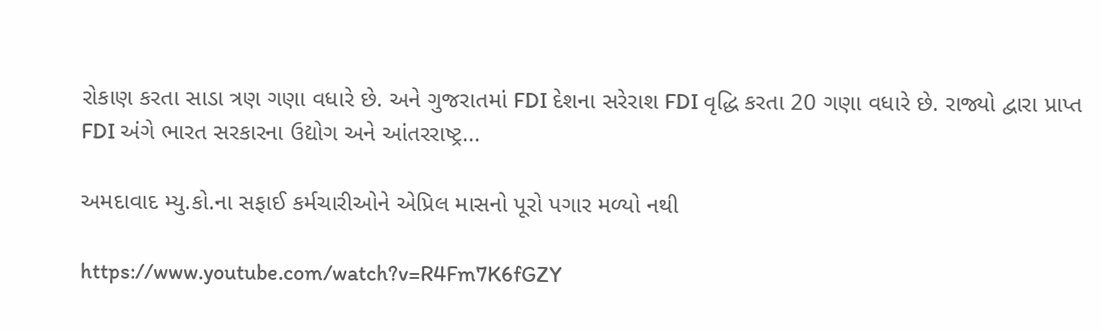રોકાણ કરતા સાડા ત્રણ ગણા વધારે છે. અને ગુજરાતમાં FDI દેશના સરેરાશ FDI વૃદ્ધિ કરતા 20 ગણા વધારે છે. રાજ્યો દ્વારા પ્રાપ્ત FDI અંગે ભારત સરકારના ઉદ્યોગ અને આંતરરાષ્ટ્ર...

અમદાવાદ મ્યુ.કો.ના સફાઈ કર્મચારીઓને એપ્રિલ માસનો પૂરો પગાર મળ્યો નથી

https://www.youtube.com/watch?v=R4Fm7K6fGZY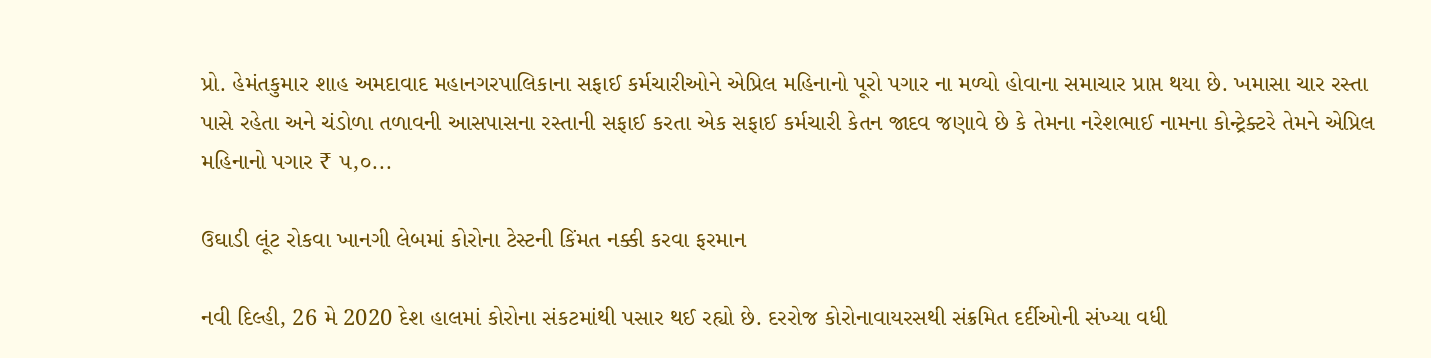પ્રો. હેમંતકુમાર શાહ અમદાવાદ મહાનગરપાલિકાના સફાઈ કર્મચારીઓને એપ્રિલ મહિનાનો પૂરો પગાર ના મળ્યો હોવાના સમાચાર પ્રાપ્ત થયા છે. ખમાસા ચાર રસ્તા પાસે રહેતા અને ચંડોળા તળાવની આસપાસના રસ્તાની સફાઈ કરતા એક સફાઈ કર્મચારી કેતન જાદવ જણાવે છે કે તેમના નરેશભાઈ નામના કોન્ટ્રેક્ટરે તેમને એપ્રિલ મહિનાનો પગાર ₹ ૫,૦...

ઉઘાડી લૂંટ રોકવા ખાનગી લેબમાં કોરોના ટેસ્ટની કિંમત નક્કી કરવા ફરમાન

નવી દિલ્હી, 26 મે 2020 દેશ હાલમાં કોરોના સંકટમાંથી પસાર થઈ રહ્યો છે. દરરોજ કોરોનાવાયરસથી સંક્રમિત દર્દીઓની સંખ્યા વધી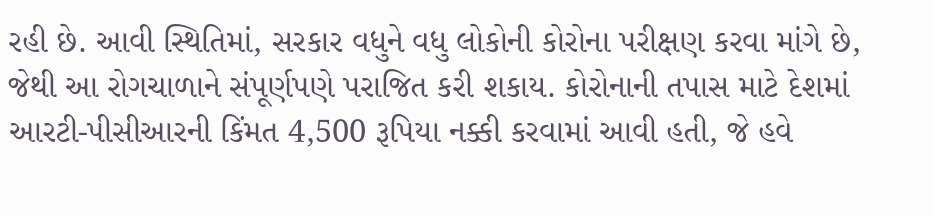રહી છે. આવી સ્થિતિમાં, સરકાર વધુને વધુ લોકોની કોરોના પરીક્ષણ કરવા માંગે છે, જેથી આ રોગચાળાને સંપૂર્ણપણે પરાજિત કરી શકાય. કોરોનાની તપાસ માટે દેશમાં આરટી-પીસીઆરની કિંમત 4,500 રૂપિયા નક્કી કરવામાં આવી હતી, જે હવે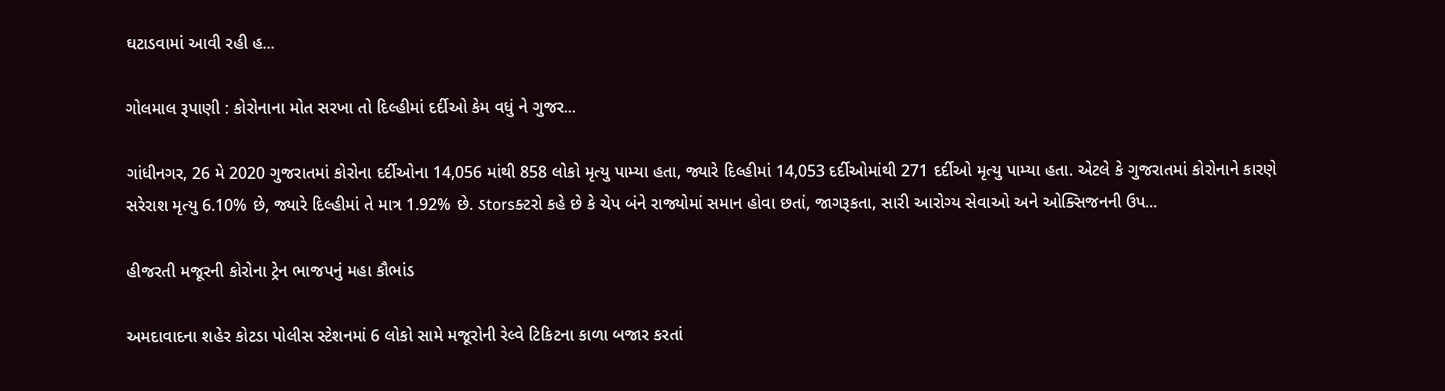ઘટાડવામાં આવી રહી હ...

ગોલમાલ રૂપાણી : કોરોનાના મોત સરખા તો દિલ્હીમાં દર્દીઓ કેમ વધું ને ગુજર...

ગાંધીનગર, 26 મે 2020 ગુજરાતમાં કોરોના દર્દીઓના 14,056 માંથી 858 લોકો મૃત્યુ પામ્યા હતા, જ્યારે દિલ્હીમાં 14,053 દર્દીઓમાંથી 271 દર્દીઓ મૃત્યુ પામ્યા હતા. એટલે કે ગુજરાતમાં કોરોનાને કારણે સરેરાશ મૃત્યુ 6.10% છે, જ્યારે દિલ્હીમાં તે માત્ર 1.92% છે. ડtorsક્ટરો કહે છે કે ચેપ બંને રાજ્યોમાં સમાન હોવા છતાં, જાગરૂકતા, સારી આરોગ્ય સેવાઓ અને ઓક્સિજનની ઉપ...

હીજરતી મજૂરની કોરોના ટ્રેન ભાજપનું મહા કૌભાંડ

અમદાવાદના શહેર કોટડા પોલીસ સ્ટેશનમાં 6 લોકો સામે મજૂરોની રેલ્વે ટિકિટના કાળા બજાર કરતાં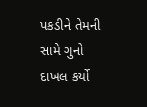પકડીને તેમની સામે ગુનો દાખલ કર્યો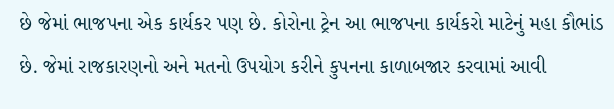છે જેમાં ભાજપના એક કાર્યકર પણ છે. કોરોના ટ્રેન આ ભાજપના કાર્યકરો માટેનું મહા કૌભાંડ છે. જેમાં રાજકારણનો અને મતનો ઉપયોગ કરીને કુપનના કાળાબજાર કરવામાં આવી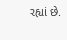રહ્યાં છે.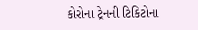કોરોના ટ્રેનની ટિકિટોના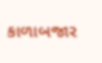કાળાબજાર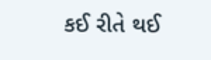કઈ રીતે થઈ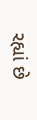રહ્યાં છે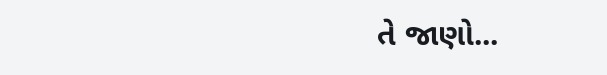તે જાણો...